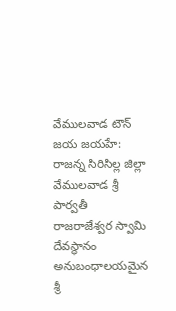వేములవాడ టౌన్ జయ జయహే: రాజన్న సిరిసిల్ల జిల్లా వేములవాడ శ్రీ పార్వతీ రాజరాజేశ్వర స్వామి దేవస్థానం అనుబంధాలయమైన శ్రీ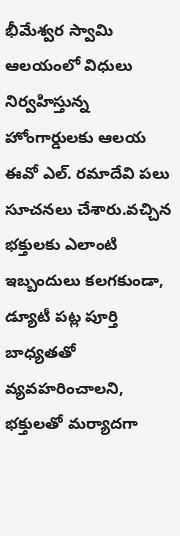భీమేశ్వర స్వామి ఆలయంలో విధులు నిర్వహిస్తున్న హోంగార్డులకు ఆలయ ఈవో ఎల్. రమాదేవి పలు సూచనలు చేశారు.వచ్చిన భక్తులకు ఎలాంటి ఇబ్బందులు కలగకుండా, డ్యూటీ పట్ల పూర్తి బాధ్యతతో వ్యవహరించాలని, భక్తులతో మర్యాదగా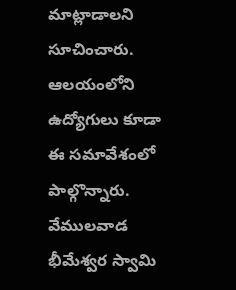మాట్లాడాలని సూచించారు. ఆలయంలోని ఉద్యోగులు కూడా ఈ సమావేశంలో పాల్గొన్నారు.
వేములవాడ భీమేశ్వర స్వామి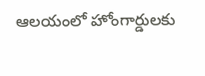ఆలయంలో హోంగార్డులకు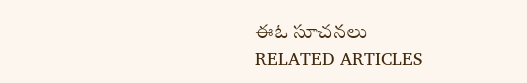ఈఓ సూచనలు
RELATED ARTICLES